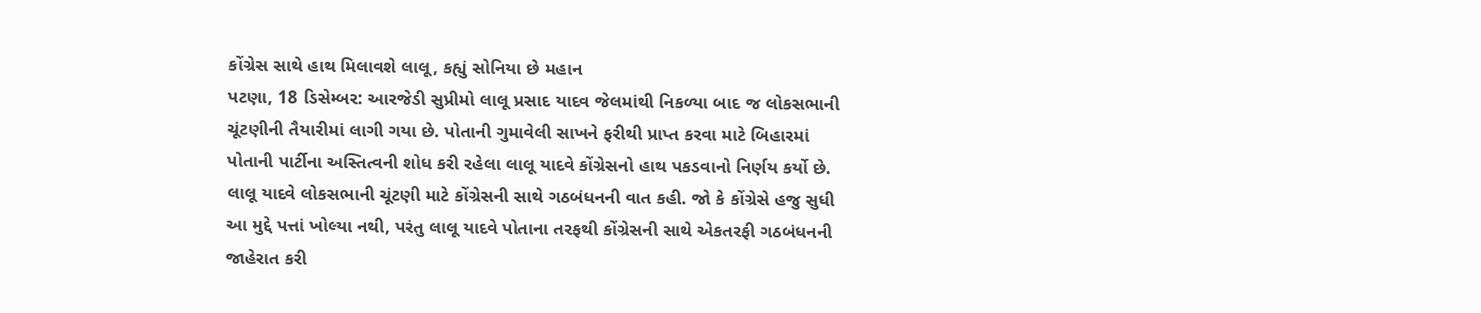કોંગ્રેસ સાથે હાથ મિલાવશે લાલૂ, કહ્યું સોનિયા છે મહાન
પટણા, 18 ડિસેમ્બર: આરજેડી સુપ્રીમો લાલૂ પ્રસાદ યાદવ જેલમાંથી નિકળ્યા બાદ જ લોકસભાની ચૂંટણીની તૈયારીમાં લાગી ગયા છે. પોતાની ગુમાવેલી સાખને ફરીથી પ્રાપ્ત કરવા માટે બિહારમાં પોતાની પાર્ટીના અસ્તિત્વની શોધ કરી રહેલા લાલૂ યાદવે કોંગ્રેસનો હાથ પકડવાનો નિર્ણય કર્યો છે. લાલૂ યાદવે લોકસભાની ચૂંટણી માટે કોંગ્રેસની સાથે ગઠબંધનની વાત કહી. જો કે કોંગ્રેસે હજુ સુધી આ મુદ્દે પત્તાં ખોલ્યા નથી, પરંતુ લાલૂ યાદવે પોતાના તરફથી કોંગ્રેસની સાથે એકતરફી ગઠબંધનની જાહેરાત કરી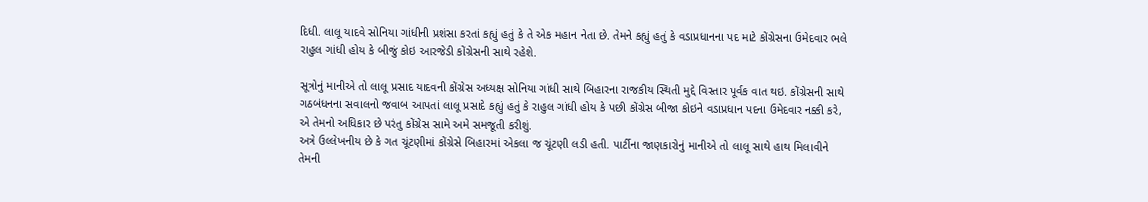દિધી. લાલૂ યાદવે સોનિયા ગાંધીની પ્રશંસા કરતાં કહ્યું હતું કે તે એક મહાન નેતા છે. તેમને કહ્યું હતું કે વડાપ્રધાનના પદ માટે કોંગ્રેસના ઉમેદવાર ભલે રાહુલ ગાંધી હોય કે બીજું કોઇ આરજેડી કોંગ્રેસની સાથે રહેશે.

સૂત્રોનું માનીએ તો લાલૂ પ્રસાદ યાદવની કોંગ્રેસ અધ્યક્ષ સોનિયા ગાંધી સાથે બિહારના રાજકીય સ્થિતી મુદ્દે વિસ્તાર પૂર્વક વાત થઇ. કોંગ્રેસની સાથે ગઠબંધનના સવાલનો જવાબ આપતાં લાલૂ પ્રસાદે કહ્યું હતું કે રાહુલ ગાંધી હોય કે પછી કોંગ્રેસ બીજા કોઇને વડાપ્રધાન પદના ઉમેદવાર નક્કી કરે, એ તેમનો અધિકાર છે પરંતુ કોંગ્રેસ સામે અમે સમજૂતી કરીશું.
અત્રે ઉલ્લેખનીય છે કે ગત ચૂંટણીમાં કોંગ્રેસે બિહારમાં એકલા જ ચૂંટણી લડી હતી. પાર્ટીના જાણકારોનું માનીએ તો લાલૂ સાથે હાથ મિલાવીને તેમની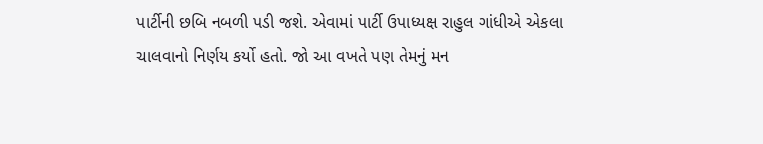પાર્ટીની છબિ નબળી પડી જશે. એવામાં પાર્ટી ઉપાધ્યક્ષ રાહુલ ગાંધીએ એકલા ચાલવાનો નિર્ણય કર્યો હતો. જો આ વખતે પણ તેમનું મન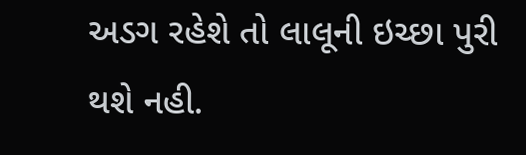અડગ રહેશે તો લાલૂની ઇચ્છા પુરી થશે નહી.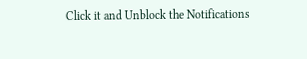Click it and Unblock the Notifications